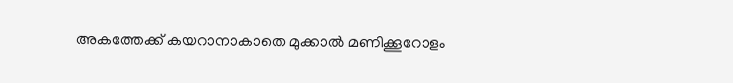അകത്തേക്ക് കയറാനാകാതെ മുക്കാൽ മണിക്കൂറോളം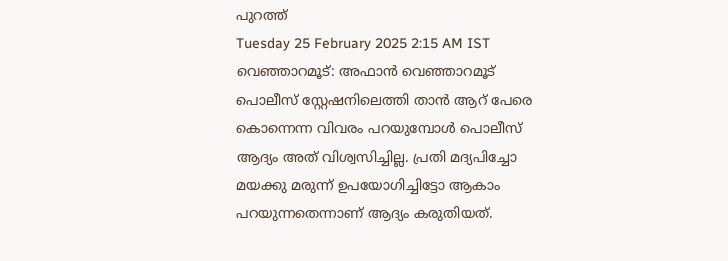പുറത്ത്
Tuesday 25 February 2025 2:15 AM IST
വെഞ്ഞാറമൂട്: അഫാൻ വെഞ്ഞാറമൂട് പൊലീസ് സ്റ്റേഷനിലെത്തി താൻ ആറ് പേരെ കൊന്നെന്ന വിവരം പറയുമ്പോൾ പൊലീസ് ആദ്യം അത് വിശ്വസിച്ചില്ല. പ്രതി മദ്യപിച്ചോ മയക്കു മരുന്ന് ഉപയോഗിച്ചിട്ടോ ആകാം പറയുന്നതെന്നാണ് ആദ്യം കരുതിയത്.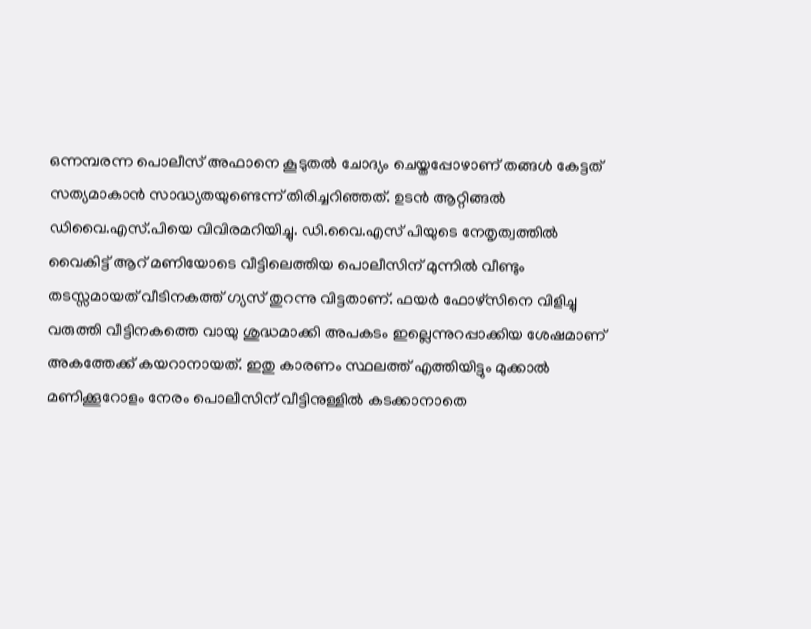ഒന്നമ്പരന്ന പൊലീസ് അഫാനെ കൂടുതൽ ചോദ്യം ചെയ്തപ്പോഴാണ് തങ്ങൾ കേട്ടത് സത്യമാകാൻ സാദ്ധ്യതയുണ്ടെന്ന് തിരിച്ചറിഞ്ഞത്. ഉടൻ ആറ്റിങ്ങൽ ഡിവൈ.എസ്.പിയെ വിവിരമറിയിച്ചു. ഡി.വൈ.എസ് പിയുടെ നേതൃത്വത്തിൽ വൈകിട്ട് ആറ് മണിയോടെ വീട്ടിലെത്തിയ പൊലീസിന് മുന്നിൽ വീണ്ടും തടസ്സമായത് വീടിനകത്ത് ഗ്യസ് തുറന്നു വിട്ടതാണ്. ഫയർ ഫോഴ്സിനെ വിളിച്ചു വരുത്തി വീട്ടിനകത്തെ വായു ശുദ്ധമാക്കി അപകടം ഇല്ലെന്നുറപ്പാക്കിയ ശേഷമാണ് അകത്തേക്ക് കയറാനായത്. ഇതു കാരണം സ്ഥലത്ത് എത്തിയിട്ടും മുക്കാൽ മണിക്കൂറോളം നേരം പൊലീസിന് വീട്ടിനുള്ളിൽ കടക്കാനാതെ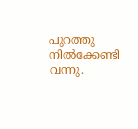പുറത്തു നിൽക്കേണ്ടി വന്നു.